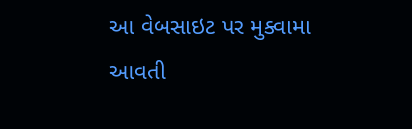આ વેબસાઇટ પર મુક્વામા આવતી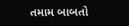તમામ બાબતો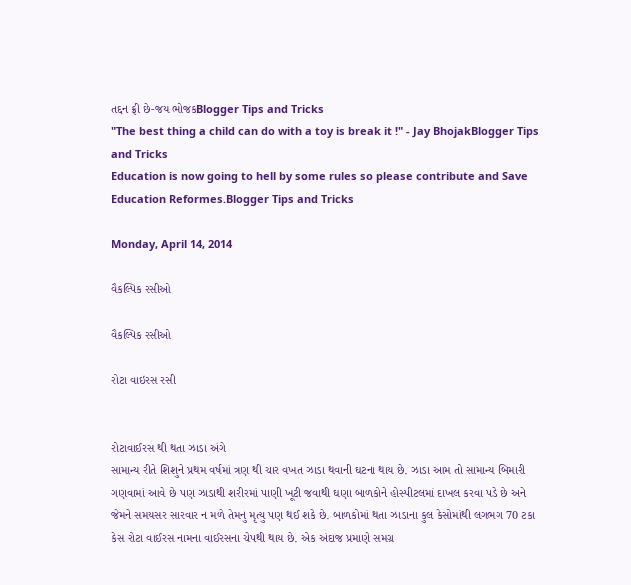તદ્દન ફ્રી છે-જય ભોજકBlogger Tips and Tricks
"The best thing a child can do with a toy is break it !" - Jay BhojakBlogger Tips and Tricks
Education is now going to hell by some rules so please contribute and Save Education Reformes.Blogger Tips and Tricks

Monday, April 14, 2014

વૈકલ્પિક રસીઓ

વૈકલ્પિક રસીઓ

રોટા વાઇરસ રસી


રોટાવાઈરસ થી થતા ઝાડા અંગે
સામાન્ય રીતે શિશુને પ્રથમ વર્ષમાં ત્રણ થી ચાર વખત ઝાડા થવાની ઘટના થાય છે. ઝાડા આમ તો સામાન્ય બિમારી ગણવામાં આવે છે પણ ઝાડાથી શરીરમાં પાણી ખૂટી જવાથી ઘણા બાળકોને હોસ્પીટલમાં દાખલ કરવા પડે છે અને જેમને સમયસર સારવાર ન મળે તેમનુ મૃત્યુ પણ થઈ શકે છે. બાળકોમાં થતા ઝાડાના કુલ કેસોમાંથી લગભગ 70 ટકા કેસ રોટા વાઈરસ નામના વાઈરસના ચેપથી થાય છે. એક અંદાજ પ્રમાણે સમગ્ર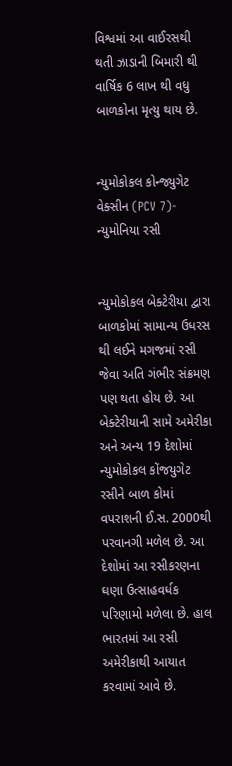વિશ્વમાં આ વાઈરસથી થતી ઝાડાની બિમારી થી વાર્ષિક 6 લાખ થી વધુ બાળકોના મૃત્યુ થાય છે.


ન્યુમોકોકલ કોન્જ્યુગેટ વેક્સીન (PCV 7)- ન્યુમોનિયા રસી


ન્યુમોકોકલ બેક્ટેરીયા દ્વારા બાળકોમાં સામાન્ય ઉધરસ થી લઈને મગજમાં રસી જેવા અતિ ગંભીર સંક્રમણ પણ થતા હોય છે. આ બેક્ટેરીયાની સામે અમેરીકા અને અન્ય 19 દેશોમાં ન્યુમોકોકલ કોંજયુગેટ રસીને બાળ કોમાં વપરાશની ઈ.સ. 2000થી પરવાનગી મળેલ છે. આ દેશોમાં આ રસીકરણના ઘણા ઉત્સાહવર્ધક પરિણામો મળેલા છે. હાલ ભારતમાં આ રસી અમેરીકાથી આયાત કરવામાં આવે છે.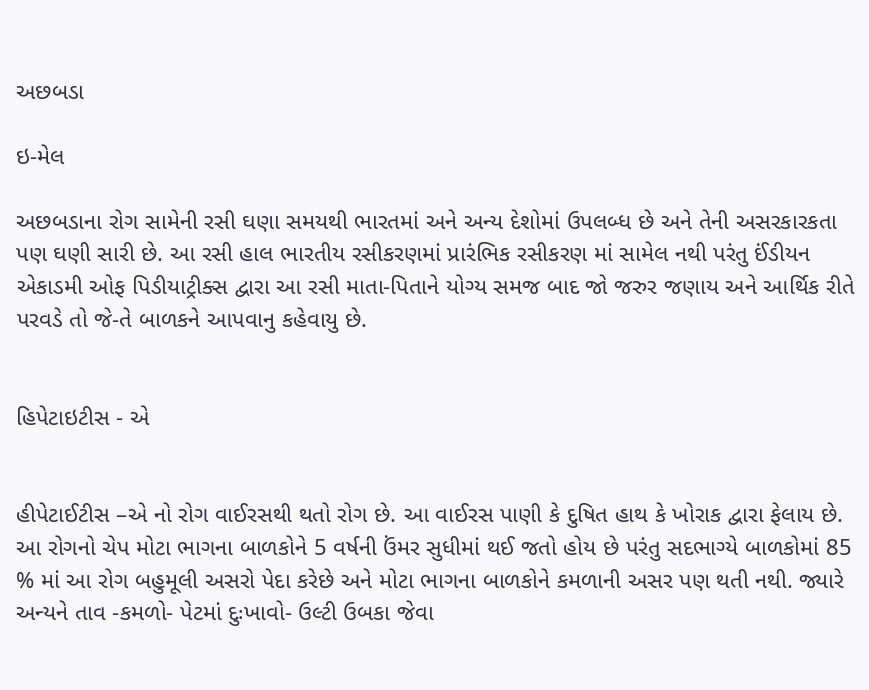અછબડા

ઇ-મેલ

અછબડાના રોગ સામેની રસી ઘણા સમયથી ભારતમાં અને અન્ય દેશોમાં ઉપલબ્ધ છે અને તેની અસરકારકતા પણ ઘણી સારી છે. આ રસી હાલ ભારતીય રસીકરણમાં પ્રારંભિક રસીકરણ માં સામેલ નથી પરંતુ ઈંડીયન એકાડમી ઓફ પિડીયાટ્રીક્સ દ્વારા આ રસી માતા-પિતાને યોગ્ય સમજ બાદ જો જરુર જણાય અને આર્થિક રીતે પરવડે તો જે-તે બાળકને આપવાનુ કહેવાયુ છે.


હિપેટાઇટીસ - એ


હીપેટાઈટીસ –એ નો રોગ વાઈરસથી થતો રોગ છે. આ વાઈરસ પાણી કે દુષિત હાથ કે ખોરાક દ્વારા ફેલાય છે. આ રોગનો ચેપ મોટા ભાગના બાળકોને 5 વર્ષની ઉંમર સુધીમાં થઈ જતો હોય છે પરંતુ સદભાગ્યે બાળકોમાં 85 % માં આ રોગ બહુમૂલી અસરો પેદા કરેછે અને મોટા ભાગના બાળકોને કમળાની અસર પણ થતી નથી. જ્યારે અન્યને તાવ -કમળો- પેટમાં દુઃખાવો- ઉલ્ટી ઉબકા જેવા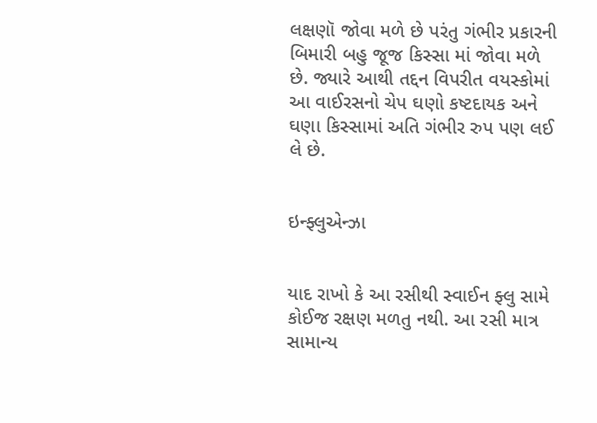લક્ષણૉ જોવા મળે છે પરંતુ ગંભીર પ્રકારની બિમારી બહુ જૂજ કિસ્સા માં જોવા મળે છે. જ્યારે આથી તદ્દન વિપરીત વયસ્કોમાં આ વાઈરસનો ચેપ ઘણો કષ્ટદાયક અને ઘણા કિસ્સામાં અતિ ગંભીર રુપ પણ લઈ લે છે.


ઇન્ફ્લુએન્ઝા


યાદ રાખો કે આ રસીથી સ્વાઈન ફ્લુ સામે કોઈજ રક્ષણ મળતુ નથી. આ રસી માત્ર સામાન્ય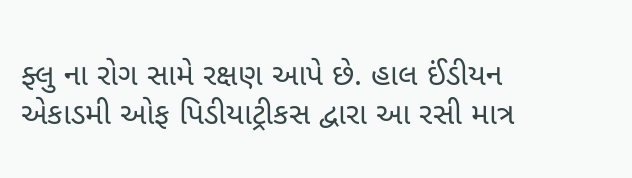ફ્લુ ના રોગ સામે રક્ષણ આપે છે. હાલ ઈંડીયન એકાડમી ઓફ પિડીયાટ્રીકસ દ્વારા આ રસી માત્ર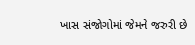ખાસ સંજોગોમાં જેમને જરુરી છે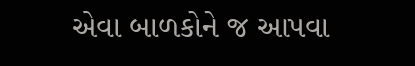એવા બાળકોને જ આપવા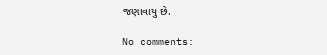જણાવાયુ છે.

No comments: